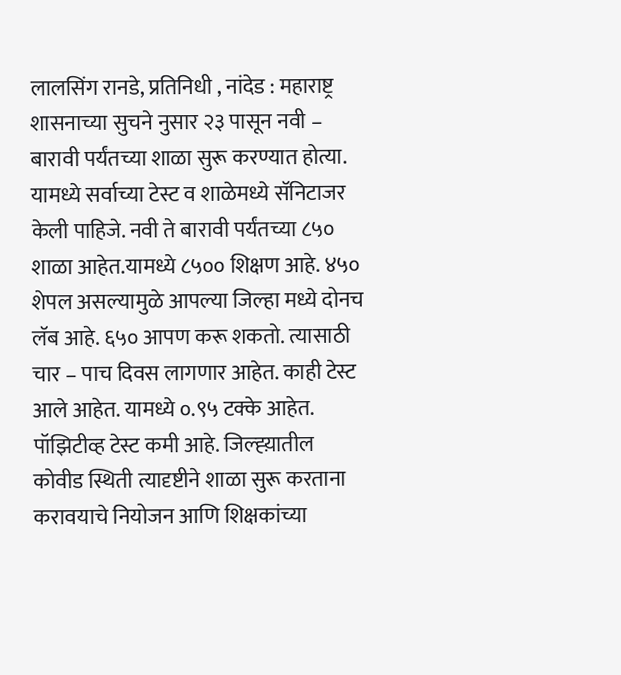लालसिंग रानडे, प्रतिनिधी , नांदेड : महाराष्ट्र शासनाच्या सुचने नुसार २३ पासून नवी – बारावी पर्यंतच्या शाळा सुरू करण्यात होत्या. यामध्ये सर्वाच्या टेस्ट व शाळेमध्ये सॅनिटाजर केली पाहिजे. नवी ते बारावी पर्यंतच्या ८५० शाळा आहेत.यामध्ये ८५०० शिक्षण आहे. ४५० शेपल असल्यामुळे आपल्या जिल्हा मध्ये दोनच लॅब आहे. ६५० आपण करू शकतो. त्यासाठी चार – पाच दिवस लागणार आहेत. काही टेस्ट आले आहेत. यामध्ये ०.९५ टक्के आहेत. पॉझिटीव्ह टेस्ट कमी आहे. जिल्ह्य़ातील कोवीड स्थिती त्यादृष्टीने शाळा सुरू करताना करावयाचे नियोजन आणि शिक्षकांच्या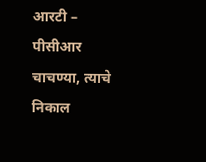आरटी – पीसीआर चाचण्या, त्याचे निकाल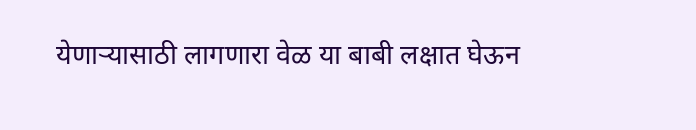येणाऱ्यासाठी लागणारा वेळ या बाबी लक्षात घेऊन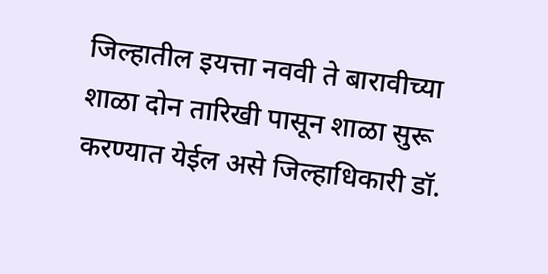जिल्हातील इयत्ता नववी ते बारावीच्या शाळा दोन तारिखी पासून शाळा सुरू करण्यात येईल असे जिल्हाधिकारी डॉ.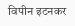विपीन इटनकर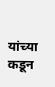यांच्या कडून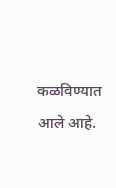कळविण्यात आले आहे.